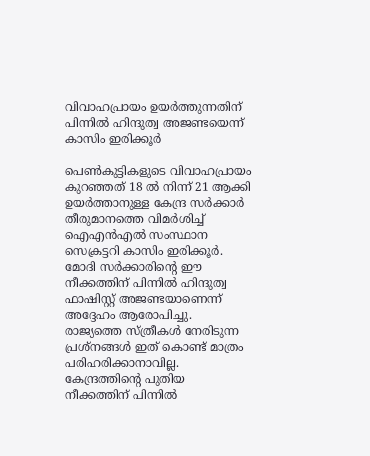വിവാഹപ്രായം ഉയര്‍ത്തുന്നതിന് പിന്നില്‍ ഹിന്ദുത്വ അജണ്ടയെന്ന് കാസിം ഇരിക്കൂര്‍

പെണ്‍കുട്ടികളുടെ വിവാഹപ്രായം കുറഞ്ഞത് 18 ല്‍ നിന്ന് 21 ആക്കി ഉയര്‍ത്താനുള്ള കേന്ദ്ര സര്‍ക്കാര്‍ തീരുമാനത്തെ വിമര്‍ശിച്ച് ഐഎന്‍എല്‍ സംസ്ഥാന സെക്രട്ടറി കാസിം ഇരിക്കൂര്‍. മോദി സര്‍ക്കാരിന്റെ ഈ നീക്കത്തിന് പിന്നില്‍ ഹിന്ദുത്വ ഫാഷിസ്റ്റ് അജണ്ടയാണെന്ന് അദ്ദേഹം ആരോപിച്ചു. രാജ്യത്തെ സ്ത്രീകള്‍ നേരിടുന്ന പ്രശ്നങ്ങള്‍ ഇത് കൊണ്ട് മാത്രം പരിഹരിക്കാനാവില്ല. കേന്ദ്രത്തിന്റെ പുതിയ നീക്കത്തിന് പിന്നില്‍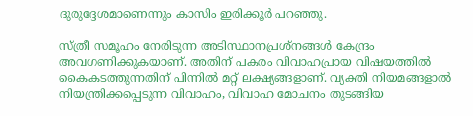ദുരുദ്ദേശമാണെന്നും കാസിം ഇരിക്കൂര്‍ പറഞ്ഞു.

സ്ത്രീ സമൂഹം നേരിടുന്ന അടിസ്ഥാനപ്രശ്നങ്ങള്‍ കേന്ദ്രം അവഗണിക്കുകയാണ്. അതിന് പകരം വിവാഹപ്രായ വിഷയത്തില്‍ കൈകടത്തുന്നതിന് പിന്നില്‍ മറ്റ് ലക്ഷ്യങ്ങളാണ്. വ്യക്തി നിയമങ്ങളാല്‍ നിയന്ത്രിക്കപ്പെടുന്ന വിവാഹം, വിവാഹ മോചനം തുടങ്ങിയ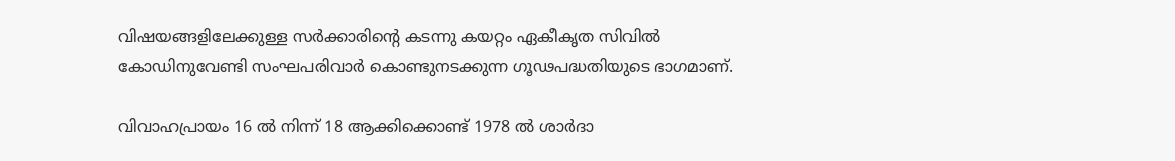വിഷയങ്ങളിലേക്കുള്ള സര്‍ക്കാരിന്റെ കടന്നു കയറ്റം ഏകീകൃത സിവില്‍ കോഡിനുവേണ്ടി സംഘപരിവാര്‍ കൊണ്ടുനടക്കുന്ന ഗൂഢപദ്ധതിയുടെ ഭാഗമാണ്.

വിവാഹപ്രായം 16 ല്‍ നിന്ന് 18 ആക്കിക്കൊണ്ട് 1978 ല്‍ ശാര്‍ദാ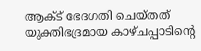ആക്ട് ഭേദഗതി ചെയ്തത് യുക്തിഭദ്രമായ കാഴ്ചപ്പാടിന്റെ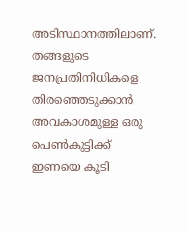അടിസ്ഥാനത്തിലാണ്. തങ്ങളുടെ ജനപ്രതിനിധികളെ തിരഞ്ഞെടുക്കാന്‍ അവകാശമുള്ള ഒരു പെണ്‍കുട്ടിക്ക് ഇണയെ കൂടി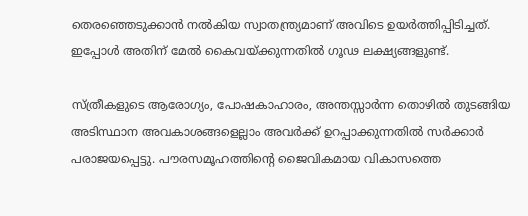തെരഞ്ഞെടുക്കാന്‍ നല്‍കിയ സ്വാതന്ത്ര്യമാണ് അവിടെ ഉയര്‍ത്തിപ്പിടിച്ചത്. ഇപ്പോള്‍ അതിന് മേല്‍ കൈവയ്ക്കുന്നതില്‍ ഗൂഢ ലക്ഷ്യങ്ങളുണ്ട്.

സ്ത്രീകളുടെ ആരോഗ്യം, പോഷകാഹാരം, അന്തസ്സാര്‍ന്ന തൊഴില്‍ തുടങ്ങിയ അടിസ്ഥാന അവകാശങ്ങളെല്ലാം അവര്‍ക്ക് ഉറപ്പാക്കുന്നതില്‍ സര്‍ക്കാര്‍ പരാജയപ്പെട്ടു. പൗരസമൂഹത്തിന്റെ ജൈവികമായ വികാസത്തെ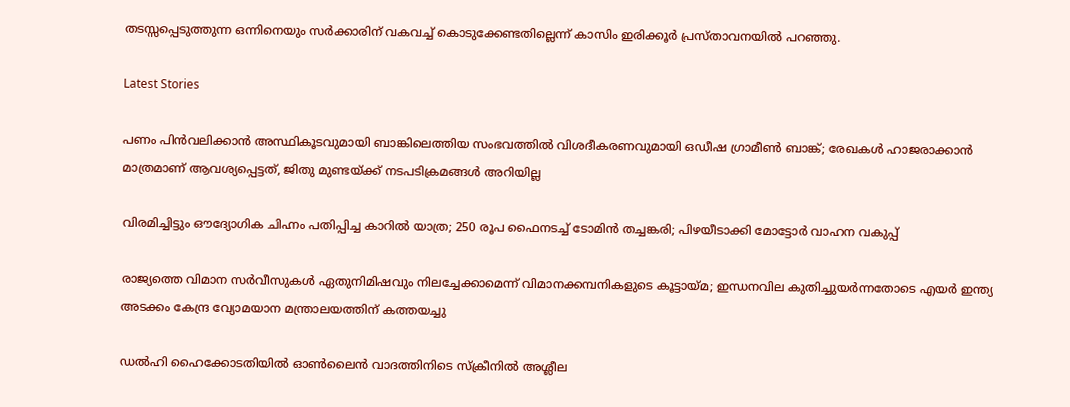തടസ്സപ്പെടുത്തുന്ന ഒന്നിനെയും സര്‍ക്കാരിന് വകവച്ച് കൊടുക്കേണ്ടതില്ലെന്ന് കാസിം ഇരിക്കൂര്‍ പ്രസ്താവനയില്‍ പറഞ്ഞു.

Latest Stories

പണം പിന്‍വലിക്കാന്‍ അസ്ഥികൂടവുമായി ബാങ്കിലെത്തിയ സംഭവത്തില്‍ വിശദീകരണവുമായി ഒഡീഷ ഗ്രാമീണ്‍ ബാങ്ക്; രേഖകള്‍ ഹാജരാക്കാന്‍ മാത്രമാണ് ആവശ്യപ്പെട്ടത്, ജിതു മുണ്ടയ്ക്ക് നടപടിക്രമങ്ങള്‍ അറിയില്ല

വിരമിച്ചിട്ടും ഔദ്യോഗിക ചിഹ്നം പതിപ്പിച്ച കാറിൽ യാത്ര; 250 രൂപ ഫൈനടച്ച് ടോമിൻ ത‍ച്ചങ്കരി; പിഴയീ‌ടാക്കി മോട്ടോർ വാഹന വകുപ്പ്

രാജ്യത്തെ വിമാന സര്‍വീസുകള്‍ ഏതുനിമിഷവും നിലച്ചേക്കാമെന്ന് വിമാനക്കമ്പനികളുടെ കൂട്ടായ്മ; ഇന്ധനവില കുതിച്ചുയര്‍ന്നതോടെ എയര്‍ ഇന്ത്യ അടക്കം കേന്ദ്ര വ്യോമയാന മന്ത്രാലയത്തിന് കത്തയച്ചു

ഡല്‍ഹി ഹൈക്കോടതിയില്‍ ഓണ്‍ലൈന്‍ വാദത്തിനിടെ സ്‌ക്രീനില്‍ അശ്ലീല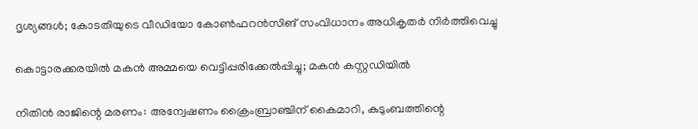ദൃശ്യങ്ങള്‍; കോടതിയുടെ വീഡിയോ കോണ്‍ഫറന്‍സിങ് സംവിധാനം അധികൃതര്‍ നിര്‍ത്തിവെച്ചു

കൊട്ടാരക്കരയിൽ മകൻ അമ്മയെ വെട്ടിപ്പരിക്കേൽപ്പിച്ചു; മകൻ കസ്റ്റഡിയിൽ

നിതിൻ രാജിന്റെ മരണം: അന്വേഷണം ക്രൈംബ്രാഞ്ചിന് കൈമാറി, കുടുംബത്തിന്റെ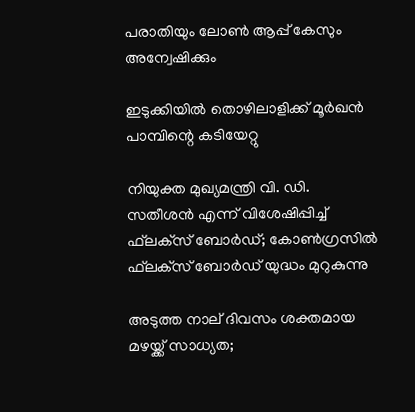പരാതിയും ലോൺ ആപ്പ് കേസും അന്വേഷിക്കും

ഇടുക്കിയിൽ തൊഴിലാളിക്ക് മൂർഖൻ പാമ്പിന്റെ കടിയേറ്റു

നിയുക്ത മുഖ്യമന്ത്രി വി. ഡി. സതീശന്‍ എന്ന് വിശേഷിപ്പിച്ച് ഫ്‌ലക്‌സ് ബോര്‍ഡ്; കോണ്‍ഗ്രസില്‍ ഫ്‌ലക്‌സ് ബോര്‍ഡ് യുദ്ധം മുറുകുന്നു

അടുത്ത നാല് ദിവസം ശക്തമായ മഴയ്ക്ക് സാധ്യത;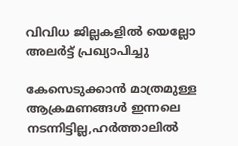വിവിധ ജില്ലകളില്‍ യെല്ലോ അലര്‍ട്ട് പ്രഖ്യാപിച്ചു

കേസെടുക്കാൻ മാത്രമുള്ള ആക്രമണങ്ങൾ ഇന്നലെ നടന്നിട്ടില്ല,ഹർത്താലിൽ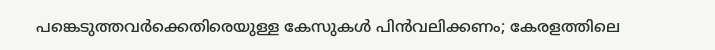പങ്കെടുത്തവർക്കെതിരെയുള്ള കേസുകൾ പിൻവലിക്കണം; കേരളത്തിലെ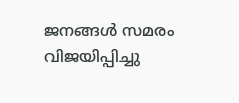ജനങ്ങൾ സമരം വിജയിപ്പിച്ചു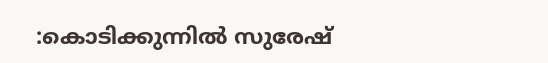:കൊടിക്കുന്നിൽ സുരേഷ്